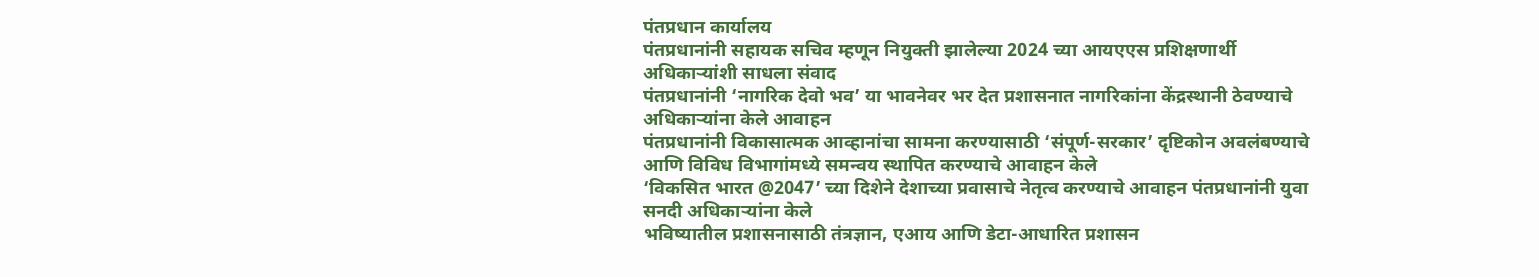पंतप्रधान कार्यालय
पंतप्रधानांनी सहायक सचिव म्हणून नियुक्ती झालेल्या 2024 च्या आयएएस प्रशिक्षणार्थी अधिकाऱ्यांशी साधला संवाद
पंतप्रधानांनी ‘नागरिक देवो भव’ या भावनेवर भर देत प्रशासनात नागरिकांना केंद्रस्थानी ठेवण्याचे अधिकाऱ्यांना केले आवाहन
पंतप्रधानांनी विकासात्मक आव्हानांचा सामना करण्यासाठी ‘संपूर्ण-सरकार’ दृष्टिकोन अवलंबण्याचे आणि विविध विभागांमध्ये समन्वय स्थापित करण्याचे आवाहन केले
‘विकसित भारत @2047’ च्या दिशेने देशाच्या प्रवासाचे नेतृत्व करण्याचे आवाहन पंतप्रधानांनी युवा सनदी अधिकाऱ्यांना केले
भविष्यातील प्रशासनासाठी तंत्रज्ञान, एआय आणि डेटा-आधारित प्रशासन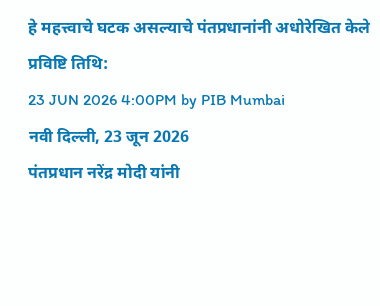हे महत्त्वाचे घटक असल्याचे पंतप्रधानांनी अधोरेखित केले
प्रविष्टि तिथि:
23 JUN 2026 4:00PM by PIB Mumbai
नवी दिल्ली, 23 जून 2026
पंतप्रधान नरेंद्र मोदी यांनी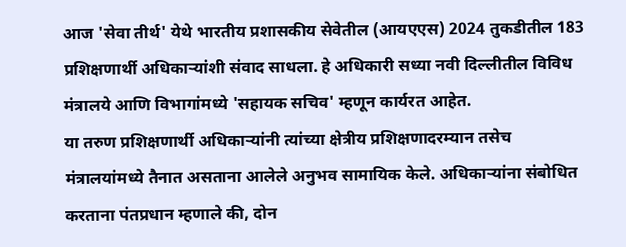आज 'सेवा तीर्थ' येथे भारतीय प्रशासकीय सेवेतील (आयएएस) 2024 तुकडीतील 183 प्रशिक्षणार्थी अधिकाऱ्यांशी संवाद साधला. हे अधिकारी सध्या नवी दिल्लीतील विविध मंत्रालये आणि विभागांमध्ये 'सहायक सचिव' म्हणून कार्यरत आहेत.
या तरुण प्रशिक्षणार्थी अधिकाऱ्यांनी त्यांच्या क्षेत्रीय प्रशिक्षणादरम्यान तसेच मंत्रालयांमध्ये तैनात असताना आलेले अनुभव सामायिक केले. अधिकाऱ्यांना संबोधित करताना पंतप्रधान म्हणाले की, दोन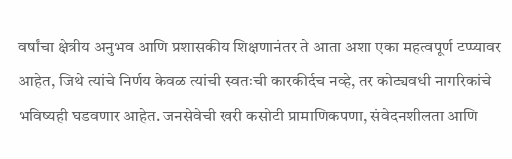वर्षांचा क्षेत्रीय अनुभव आणि प्रशासकीय शिक्षणानंतर ते आता अशा एका महत्वपूर्ण टप्प्यावर आहेत, जिथे त्यांचे निर्णय केवळ त्यांची स्वतःची कारकीर्दच नव्हे, तर कोट्यवधी नागरिकांचे भविष्यही घडवणार आहेत. जनसेवेची खरी कसोटी प्रामाणिकपणा, संवेदनशीलता आणि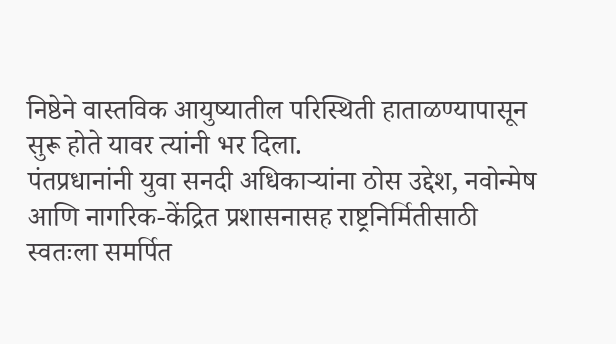निष्ठेने वास्तविक आयुष्यातील परिस्थिती हाताळण्यापासून सुरू होते यावर त्यांनी भर दिला.
पंतप्रधानांनी युवा सनदी अधिकाऱ्यांना ठोस उद्देश, नवोन्मेष आणि नागरिक-केंद्रित प्रशासनासह राष्ट्रनिर्मितीसाठी स्वतःला समर्पित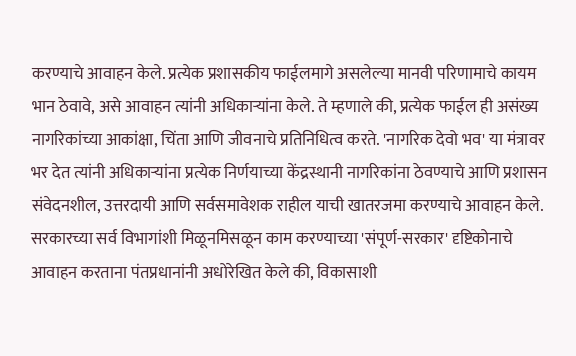करण्याचे आवाहन केले. प्रत्येक प्रशासकीय फाईलमागे असलेल्या मानवी परिणामाचे कायम भान ठेवावे, असे आवाहन त्यांनी अधिकाऱ्यांना केले. ते म्हणाले की, प्रत्येक फाईल ही असंख्य नागरिकांच्या आकांक्षा, चिंता आणि जीवनाचे प्रतिनिधित्व करते. 'नागरिक देवो भव' या मंत्रावर भर देत त्यांनी अधिकाऱ्यांना प्रत्येक निर्णयाच्या केंद्रस्थानी नागरिकांना ठेवण्याचे आणि प्रशासन संवेदनशील, उत्तरदायी आणि सर्वसमावेशक राहील याची खातरजमा करण्याचे आवाहन केले.
सरकारच्या सर्व विभागांशी मिळूनमिसळून काम करण्याच्या 'संपूर्ण-सरकार' दृष्टिकोनाचे आवाहन करताना पंतप्रधानांनी अधोरेखित केले की, विकासाशी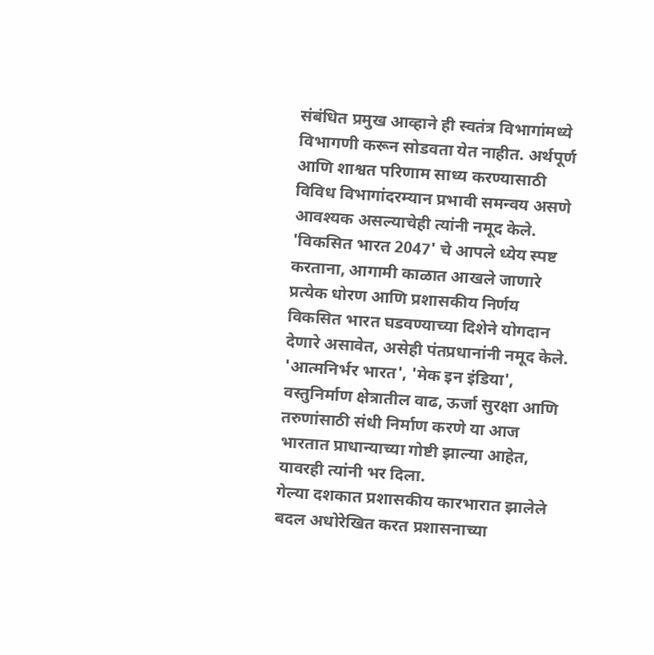संबंधित प्रमुख आव्हाने ही स्वतंत्र विभागांमध्ये विभागणी करून सोडवता येत नाहीत. अर्थपूर्ण आणि शाश्वत परिणाम साध्य करण्यासाठी विविध विभागांदरम्यान प्रभावी समन्वय असणे आवश्यक असल्याचेही त्यांनी नमूद केले.
'विकसित भारत 2047' चे आपले ध्येय स्पष्ट करताना, आगामी काळात आखले जाणारे प्रत्येक धोरण आणि प्रशासकीय निर्णय विकसित भारत घडवण्याच्या दिशेने योगदान देणारे असावेत, असेही पंतप्रधानांनी नमूद केले. 'आत्मनिर्भर भारत', 'मेक इन इंडिया', वस्तुनिर्माण क्षेत्रातील वाढ, ऊर्जा सुरक्षा आणि तरुणांसाठी संधी निर्माण करणे या आज भारतात प्राधान्याच्या गोष्टी झाल्या आहेत, यावरही त्यांनी भर दिला.
गेल्या दशकात प्रशासकीय कारभारात झालेले बदल अधोरेखित करत प्रशासनाच्या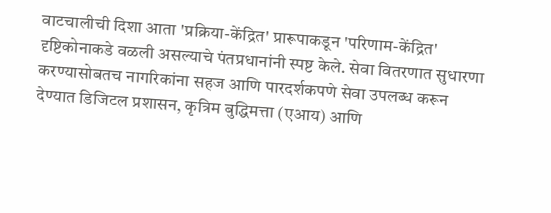वाटचालीची दिशा आता 'प्रक्रिया-केंद्रित' प्रारूपाकडून 'परिणाम-केंद्रित' दृष्टिकोनाकडे वळली असल्याचे पंतप्रधानांनी स्पष्ट केले. सेवा वितरणात सुधारणा करण्यासोबतच नागरिकांना सहज आणि पारदर्शकपणे सेवा उपलब्ध करून देण्यात डिजिटल प्रशासन, कृत्रिम बुद्धिमत्ता (एआय) आणि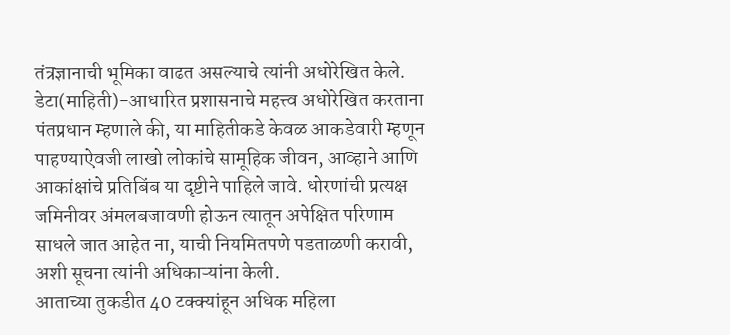तंत्रज्ञानाची भूमिका वाढत असल्याचे त्यांनी अधोरेखित केले.
डेटा(माहिती)-आधारित प्रशासनाचे महत्त्व अधोरेखित करताना पंतप्रधान म्हणाले की, या माहितीकडे केवळ आकडेवारी म्हणून पाहण्याऐवजी लाखो लोकांचे सामूहिक जीवन, आव्हाने आणि आकांक्षांचे प्रतिबिंब या दृष्टीने पाहिले जावे. धोरणांची प्रत्यक्ष जमिनीवर अंमलबजावणी होऊन त्यातून अपेक्षित परिणाम साधले जात आहेत ना, याची नियमितपणे पडताळणी करावी, अशी सूचना त्यांनी अधिकाऱ्यांना केली.
आताच्या तुकडीत 40 टक्क्यांहून अधिक महिला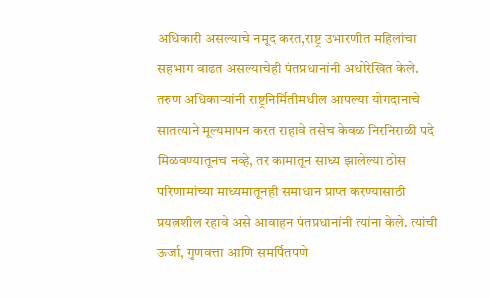अधिकारी असल्याचे नमूद करत,राष्ट्र उभारणीत महिलांचा सहभाग वाढत असल्याचेही पंतप्रधानांनी अधोरेखित केले.
तरुण अधिकाऱ्यांनी राष्ट्रनिर्मितीमधील आपल्या योगदानाचे सातत्याने मूल्यमापन करत राहावे तसेच केवळ निरनिराळी पदे मिळवण्यातूनच नव्हे, तर कामातून साध्य झालेल्या ठोस परिणामांच्या माध्यमातूनही समाधान प्राप्त करण्यासाठी प्रयत्नशील रहावे असे आवाहन पंतप्रधानांनी त्यांना केले. त्यांची ऊर्जा, गुणवत्ता आणि समर्पितपणे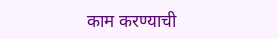काम करण्याची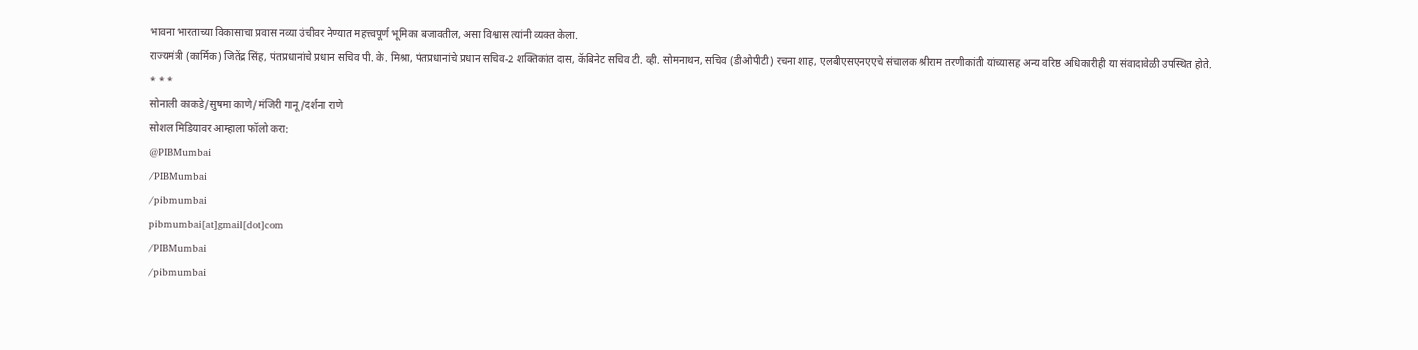भावना भारताच्या विकासाचा प्रवास नव्या उंचीवर नेण्यात महत्त्वपूर्ण भूमिका बजावतील, असा विश्वास त्यांनी व्यक्त केला.
राज्यमंत्री (कार्मिक) जितेंद्र सिंह, पंतप्रधानांचे प्रधान सचिव पी. के. मिश्रा, पंतप्रधानांचे प्रधान सचिव-2 शक्तिकांत दास, कॅबिनेट सचिव टी. व्ही. सोमनाथन, सचिव (डीओपीटी) रचना शाह, एलबीएसएनएएचे संचालक श्रीराम तरणीकांती यांच्यासह अन्य वरिष्ठ अधिकारीही या संवादावेळी उपस्थित होते.
* * *
सोनाली काकडे/सुषमा काणे/मंजिरी गानू/दर्शना राणे
सोशल मिडियावर आम्हाला फॉलो करा:
@PIBMumbai
/PIBMumbai
/pibmumbai
pibmumbai[at]gmail[dot]com
/PIBMumbai
/pibmumbai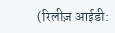(रिलीज़ आईडी: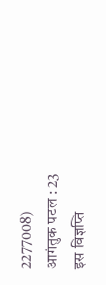2277008)
आगंतुक पटल : 23
इस विज्ञप्ति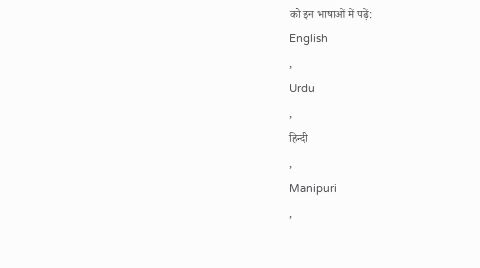को इन भाषाओं में पढ़ें:
English
,
Urdu
,
हिन्दी
,
Manipuri
,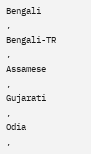Bengali
,
Bengali-TR
,
Assamese
,
Gujarati
,
Odia
,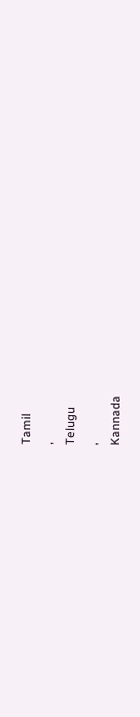Tamil
,
Telugu
,
Kannada